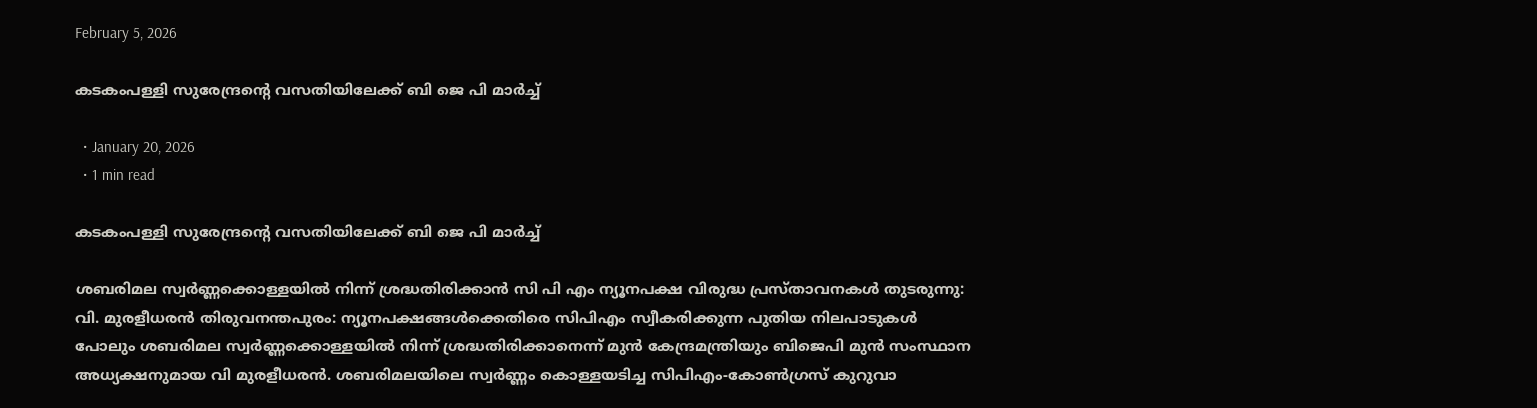February 5, 2026

കടകംപള്ളി സുരേന്ദ്രന്റെ വസതിയിലേക്ക് ബി ജെ പി മാർച്ച്

  • January 20, 2026
  • 1 min read

കടകംപള്ളി സുരേന്ദ്രന്റെ വസതിയിലേക്ക് ബി ജെ പി മാർച്ച്

ശബരിമല സ്വർണ്ണക്കൊള്ളയിൽ നിന്ന് ശ്രദ്ധതിരിക്കാൻ സി പി എം ന്യൂനപക്ഷ വിരുദ്ധ പ്രസ്താവനകൾ തുടരുന്നു: വി. മുരളീധരൻ തിരുവനന്തപുരം: ന്യൂനപക്ഷങ്ങള്‍ക്കെതിരെ സിപിഎം സ്വീകരിക്കുന്ന പുതിയ നിലപാടുകള്‍ പോലും ശബരിമല സ്വര്‍ണ്ണക്കൊള്ളയില്‍ നിന്ന് ശ്രദ്ധതിരിക്കാനെന്ന് മുന്‍ കേന്ദ്രമന്ത്രിയും ബിജെപി മുന്‍ സംസ്ഥാന അധ്യക്ഷനുമായ വി മുരളീധരന്‍. ശബരിമലയിലെ സ്വര്‍ണ്ണം കൊള്ളയടിച്ച സിപിഎം-കോണ്‍ഗ്രസ് കുറുവാ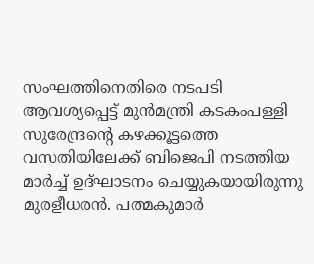സംഘത്തിനെതിരെ നടപടി ആവശ്യപ്പെട്ട് മുന്‍മന്ത്രി കടകംപള്ളി സുരേന്ദ്രന്റെ കഴക്കൂട്ടത്തെ വസതിയിലേക്ക് ബിജെപി നടത്തിയ മാര്‍ച്ച് ഉദ്ഘാടനം ചെയ്യുകയായിരുന്നു മുരളീധരന്‍. പത്മകുമാര്‍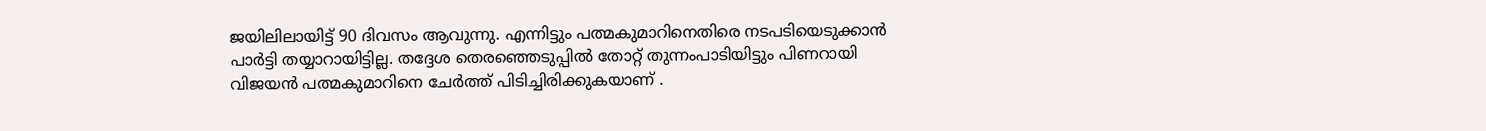ജയിലിലായിട്ട് 90 ദിവസം ആവുന്നു. എന്നിട്ടും പത്മകുമാറിനെതിരെ നടപടിയെടുക്കാന്‍ പാര്‍ട്ടി തയ്യാറായിട്ടില്ല. തദ്ദേശ തെരഞ്ഞെടുപ്പില്‍ തോറ്റ് തുന്നംപാടിയിട്ടും പിണറായി വിജയന്‍ പത്മകുമാറിനെ ചേര്‍ത്ത് പിടിച്ചിരിക്കുകയാണ് .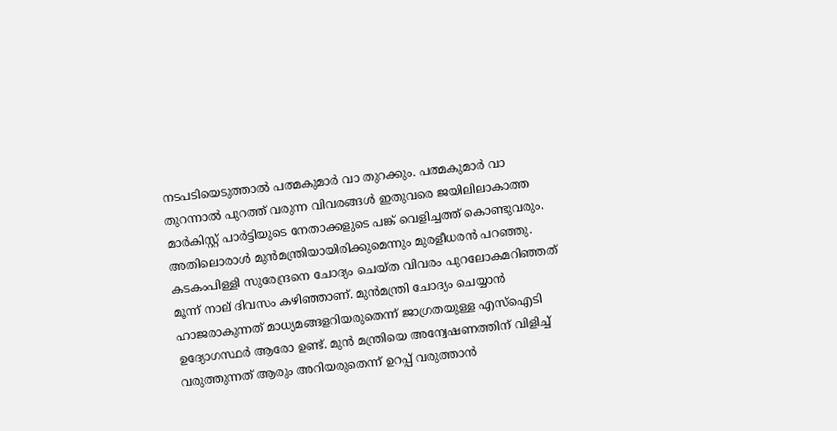നടപടിയെടുത്താല്‍ പത്മകുമാര്‍ വാ തുറക്കും. പത്മകുമാര്‍ വാ തുറന്നാല്‍ പുറത്ത് വരുന്ന വിവരങ്ങള്‍ ഇതുവരെ ജയിലിലാകാത്ത മാര്‍കിസ്റ്റ് പാര്‍ട്ടിയുടെ നേതാക്കളുടെ പങ്ക് വെളിച്ചത്ത് കൊണ്ടുവരും. അതിലൊരാള്‍ മുന്‍മന്ത്രിയായിരിക്കുമെന്നും മുരളീധരന്‍ പറഞ്ഞു. കടകംപിള്ളി സുരേന്ദ്രനെ ചോദ്യം ചെയ്ത വിവരം പുറലോകമറിഞ്ഞത് മൂന്ന് നാല് ദിവസം കഴിഞ്ഞാണ്. മുന്‍മന്ത്രി ചോദ്യം ചെയ്യാന്‍ ഹാജരാകുന്നത് മാധ്യമങ്ങളറിയരുതെന്ന് ജാഗ്രതയുള്ള എസ്‌ഐടി ഉദ്യോഗസ്ഥര്‍ ആരോ ഉണ്ട്. മുന്‍ മന്ത്രിയെ അന്വേഷണത്തിന് വിളിച്ച് വരുത്തുന്നത് ആരും അറിയരുതെന്ന് ഉറപ്പ് വരുത്താന്‍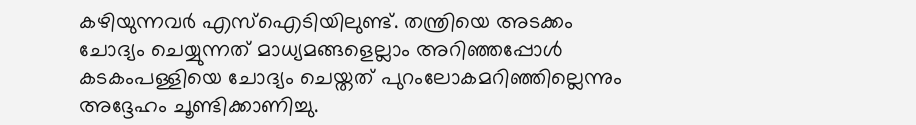കഴിയുന്നവര്‍ എസ്‌ഐടിയിലുണ്ട്. തന്ത്രിയെ അടക്കം ചോദ്യം ചെയ്യുന്നത് മാധ്യമങ്ങളെല്ലാം അറിഞ്ഞപ്പോള്‍ കടകംപള്ളിയെ ചോദ്യം ചെയ്തത് പുറംലോകമറിഞ്ഞില്ലെന്നും അദ്ദേഹം ചൂണ്ടിക്കാണിച്ചു.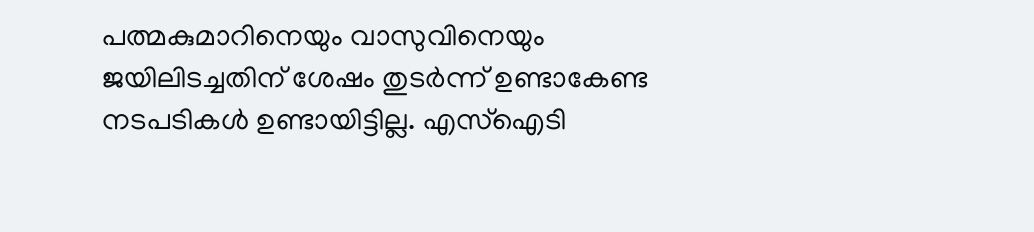പത്മകുമാറിനെയും വാസുവിനെയും ജയിലിടച്ചതിന് ശേഷം തുടര്‍ന്ന് ഉണ്ടാകേണ്ട നടപടികള്‍ ഉണ്ടായിട്ടില്ല. എസ്‌ഐടി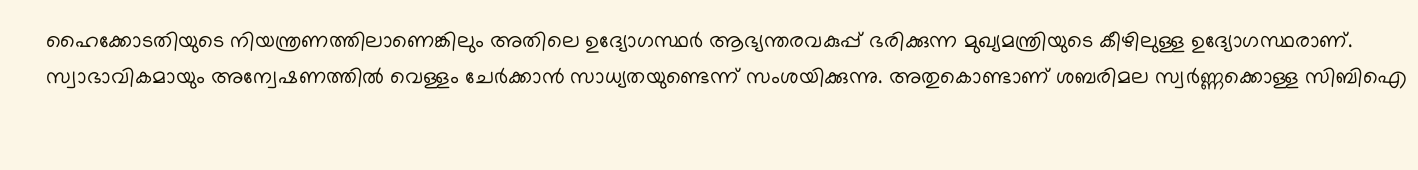ഹൈക്കോടതിയുടെ നിയന്ത്രണത്തിലാണെങ്കിലും അതിലെ ഉദ്യോഗസ്ഥര്‍ ആഭ്യന്തരവകുപ്പ് ഭരിക്കുന്ന മുഖ്യമന്ത്രിയുടെ കീഴിലുള്ള ഉദ്യോഗസ്ഥരാണ്. സ്വാഭാവികമായും അന്വേഷണത്തില്‍ വെള്ളം ചേര്‍ക്കാന്‍ സാധ്യതയുണ്ടെന്ന് സംശയിക്കുന്നു. അതുകൊണ്ടാണ് ശബരിമല സ്വര്‍ണ്ണക്കൊള്ള സിബിഐ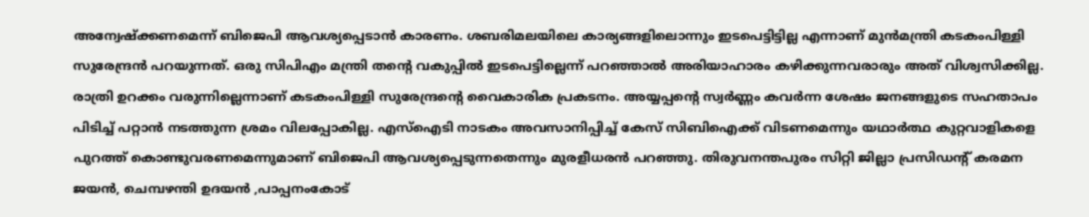അന്വേഷ്‌ക്കണമെന്ന് ബിജെപി ആവശ്യപ്പെടാന്‍ കാരണം. ശബരിമലയിലെ കാര്യങ്ങളിലൊന്നും ഇടപെട്ടിട്ടില്ല എന്നാണ് മുന്‍മന്ത്രി കടകംപിള്ളി സുരേന്ദ്രന്‍ പറയുന്നത്. ഒരു സിപിഎം മന്ത്രി തന്റെ വകുപ്പില്‍ ഇടപെട്ടില്ലെന്ന് പറഞ്ഞാല്‍ അരിയാഹാരം കഴിക്കുന്നവരാരും അത് വിശ്വസിക്കില്ല. രാത്രി ഉറക്കം വരുന്നില്ലെന്നാണ് കടകംപിള്ളി സുരേന്ദ്രന്റെ വൈകാരിക പ്രകടനം. അയ്യപ്പന്റെ സ്വര്‍ണ്ണം കവര്‍ന്ന ശേഷം ജനങ്ങളുടെ സഹതാപം പിടിച്ച് പറ്റാന്‍ നടത്തുന്ന ശ്രമം വിലപ്പോകില്ല. എസ്‌ഐടി നാടകം അവസാനിപ്പിച്ച് കേസ് സിബിഐക്ക് വിടണമെന്നും യഥാര്‍ത്ഥ കുറ്റവാളികളെ പുറത്ത് കൊണ്ടുവരണമെന്നുമാണ് ബിജെപി ആവശ്യപ്പെടുന്നതെന്നും മുരളീധരന്‍ പറഞ്ഞു. തിരുവനന്തപുരം സിറ്റി ജില്ലാ പ്രസിഡന്റ് കരമന ജയൻ, ചെമ്പഴന്തി ഉദയൻ ,പാപ്പനംകോട്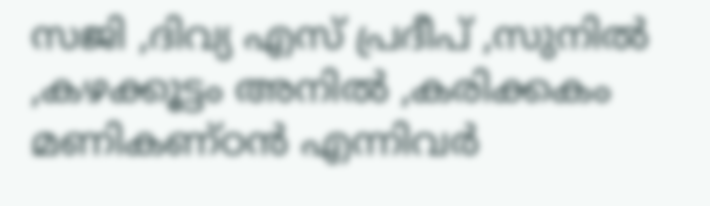സജി ,ദിവ്യ എസ് പ്രദീപ് ,സുനിൽ ,കഴക്കൂട്ടം അനിൽ ,കരിക്കകം മണികണ്ഠൻ എന്നിവർ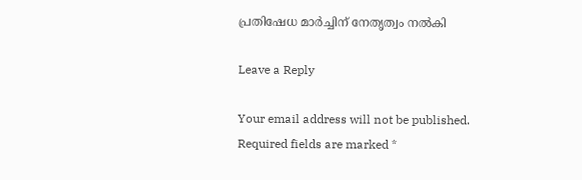പ്രതിഷേധ മാർച്ചിന് നേതൃത്വം നൽകി

Leave a Reply

Your email address will not be published. Required fields are marked *